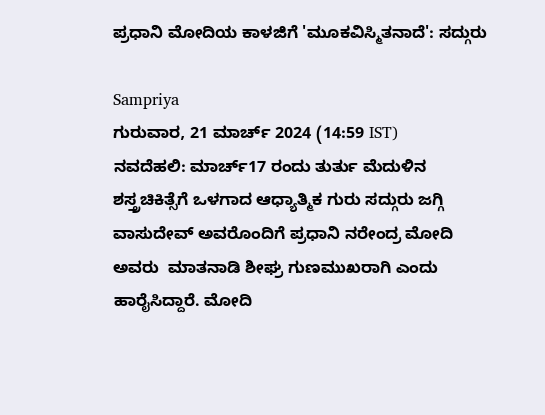ಪ್ರಧಾನಿ ಮೋದಿಯ ಕಾಳಜಿಗೆ 'ಮೂಕವಿಸ್ಮಿತನಾದೆ': ಸದ್ಗುರು

Sampriya
ಗುರುವಾರ, 21 ಮಾರ್ಚ್ 2024 (14:59 IST)
ನವದೆಹಲಿ: ಮಾರ್ಚ್17 ರಂದು ತುರ್ತು ಮೆದುಳಿನ ಶಸ್ತ್ರಚಿಕಿತ್ಸೆಗೆ ಒಳಗಾದ ಆಧ್ಯಾತ್ಮಿಕ ಗುರು ಸದ್ಗುರು ಜಗ್ಗಿ ವಾಸುದೇವ್ ಅವರೊಂದಿಗೆ ಪ್ರಧಾನಿ ನರೇಂದ್ರ ಮೋದಿ ಅವರು  ಮಾತನಾಡಿ ಶೀಘ್ರ ಗುಣಮುಖರಾಗಿ ಎಂದು ಹಾರೈಸಿದ್ದಾರೆ. ಮೋದಿ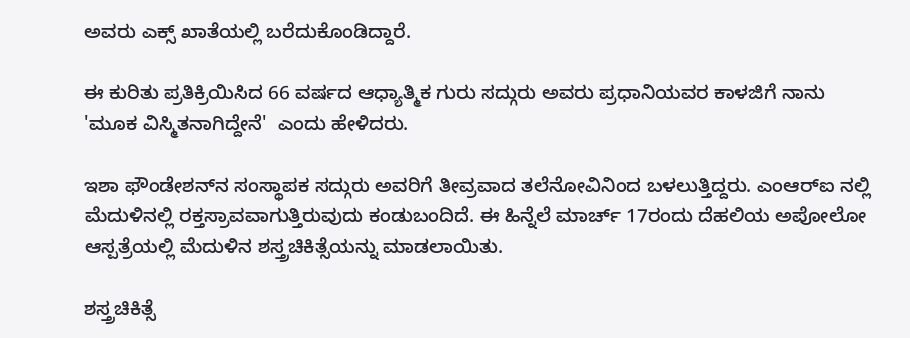ಅವರು ಎಕ್ಸ್‌ ಖಾತೆಯಲ್ಲಿ ಬರೆದುಕೊಂಡಿದ್ದಾರೆ.

ಈ ಕುರಿತು ಪ್ರತಿಕ್ರಿಯಿಸಿದ 66 ವರ್ಷದ ಆಧ್ಯಾತ್ಮಿಕ ಗುರು ಸದ್ಗುರು ಅವರು ಪ್ರಧಾನಿಯವರ ಕಾಳಜಿಗೆ ನಾನು 'ಮೂಕ ವಿಸ್ಮಿತನಾಗಿದ್ದೇನೆ'  ಎಂದು ಹೇಳಿದರು.

ಇಶಾ ಫೌಂಡೇಶನ್‌ನ ಸಂಸ್ಥಾಪಕ ಸದ್ಗುರು ಅವರಿಗೆ ತೀವ್ರವಾದ ತಲೆನೋವಿನಿಂದ ಬಳಲುತ್ತಿದ್ದರು. ಎಂಆರ್‌ಐ ನಲ್ಲಿ ಮೆದುಳಿನಲ್ಲಿ ರಕ್ತಸ್ರಾವವಾಗುತ್ತಿರುವುದು ಕಂಡುಬಂದಿದೆ. ಈ ಹಿನ್ನೆಲೆ ಮಾರ್ಚ್ 17ರಂದು ದೆಹಲಿಯ ಅಪೋಲೋ ಆಸ್ಪತ್ರೆಯಲ್ಲಿ ಮೆದುಳಿನ ಶಸ್ತ್ರಚಿಕಿತ್ಸೆಯನ್ನು ಮಾಡಲಾಯಿತು.

ಶಸ್ತ್ರಚಿಕಿತ್ಸೆ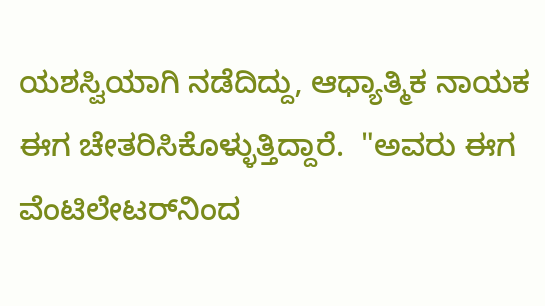ಯಶಸ್ವಿಯಾಗಿ ನಡೆದಿದ್ದು, ಆಧ್ಯಾತ್ಮಿಕ ನಾಯಕ ಈಗ ಚೇತರಿಸಿಕೊಳ್ಳುತ್ತಿದ್ದಾರೆ.  "ಅವರು ಈಗ ವೆಂಟಿಲೇಟರ್‌ನಿಂದ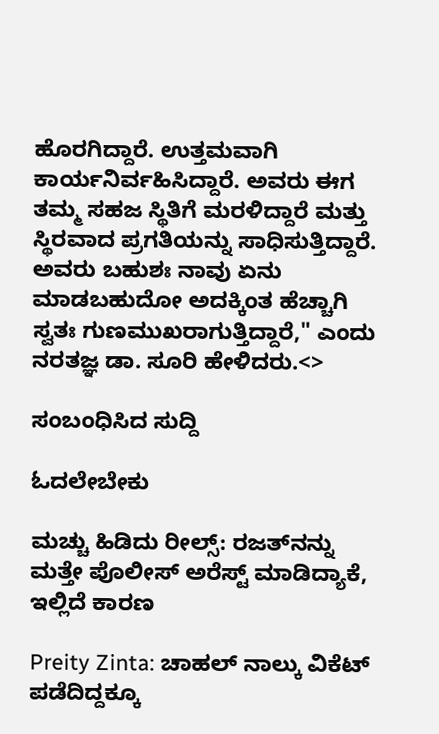ಹೊರಗಿದ್ದಾರೆ. ಉತ್ತಮವಾಗಿ ಕಾರ್ಯನಿರ್ವಹಿಸಿದ್ದಾರೆ. ಅವರು ಈಗ ತಮ್ಮ ಸಹಜ ಸ್ಥಿತಿಗೆ ಮರಳಿದ್ದಾರೆ ಮತ್ತು ಸ್ಥಿರವಾದ ಪ್ರಗತಿಯನ್ನು ಸಾಧಿಸುತ್ತಿದ್ದಾರೆ. ಅವರು ಬಹುಶಃ ನಾವು ಏನು ಮಾಡಬಹುದೋ ಅದಕ್ಕಿಂತ ಹೆಚ್ಚಾಗಿ ಸ್ವತಃ ಗುಣಮುಖರಾಗುತ್ತಿದ್ದಾರೆ," ಎಂದು ನರತಜ್ಞ ಡಾ. ಸೂರಿ ಹೇಳಿದರು.<>

ಸಂಬಂಧಿಸಿದ ಸುದ್ದಿ

ಓದಲೇಬೇಕು

ಮಚ್ಚು ಹಿಡಿದು ರೀಲ್ಸ್‌: ರಜತ್‌ನನ್ನು ಮತ್ತೇ ಪೊಲೀಸ್ ಅರೆಸ್ಟ್ ಮಾಡಿದ್ಯಾಕೆ, ಇಲ್ಲಿದೆ ಕಾರಣ

Preity Zinta: ಚಾಹಲ್ ನಾಲ್ಕು ವಿಕೆಟ್ ಪಡೆದಿದ್ದಕ್ಕೂ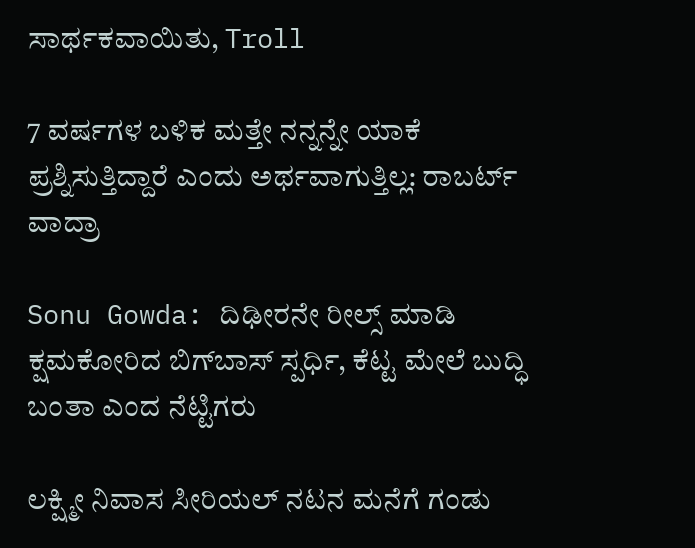ಸಾರ್ಥಕವಾಯಿತು, Troll

7 ವರ್ಷಗಳ ಬಳಿಕ ಮತ್ತೇ ನನ್ನನ್ನೇ ಯಾಕೆ ಪ್ರಶ್ನಿಸುತ್ತಿದ್ದಾರೆ ಎಂದು ಅರ್ಥವಾಗುತ್ತಿಲ್ಲ: ರಾಬರ್ಟ್‌ ವಾದ್ರಾ

Sonu Gowda: ದಿಢೀರನೇ ರೀಲ್ಸ್ ಮಾಡಿ ಕ್ಷಮಕೋರಿದ ಬಿಗ್‌ಬಾಸ್‌ ಸ್ಪರ್ಧಿ, ಕೆಟ್ಟ ಮೇಲೆ ಬುದ್ಧಿ ಬಂತಾ ಎಂದ ನೆಟ್ಟಿಗರು

ಲಕ್ಷ್ಮೀ ನಿವಾಸ ಸೀರಿಯಲ್ ನಟನ ಮನೆಗೆ ಗಂಡು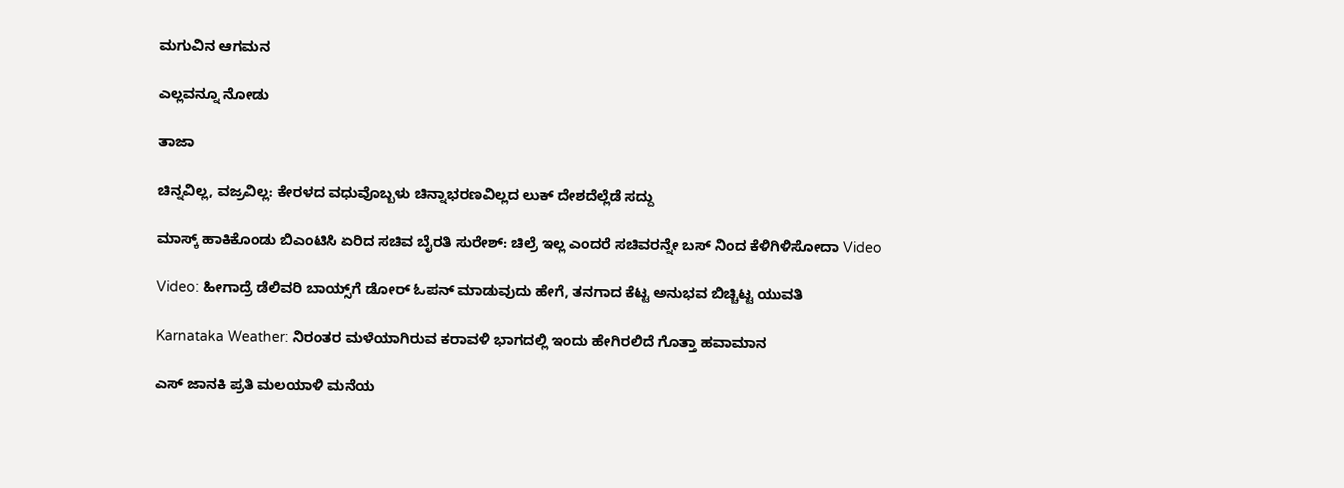ಮಗುವಿನ ಆಗಮನ

ಎಲ್ಲವನ್ನೂ ನೋಡು

ತಾಜಾ

ಚಿನ್ನವಿಲ್ಲ, ವಜ್ರವಿಲ್ಲ: ಕೇರಳದ ವಧುವೊಬ್ಬಳು ಚಿನ್ನಾಭರಣವಿಲ್ಲದ ಲುಕ್‌ ದೇಶದೆಲ್ಲೆಡೆ ಸದ್ದು

ಮಾಸ್ಕ್ ಹಾಕಿಕೊಂಡು ಬಿಎಂಟಿಸಿ ಏರಿದ ಸಚಿವ ಬೈರತಿ ಸುರೇಶ್: ಚಿಲ್ರೆ ಇಲ್ಲ ಎಂದರೆ ಸಚಿವರನ್ನೇ ಬಸ್ ನಿಂದ ಕೆಳಿಗಿಳಿಸೋದಾ Video

Video: ಹೀಗಾದ್ರೆ ಡೆಲಿವರಿ ಬಾಯ್ಸ್‌ಗೆ ಡೋರ್ ಓಪನ್ ಮಾಡುವುದು ಹೇಗೆ, ತನಗಾದ ಕೆಟ್ಟ ಅನುಭವ ಬಿಚ್ಚಿಟ್ಟ ಯುವತಿ

Karnataka Weather: ನಿರಂತರ ಮಳೆಯಾಗಿರುವ ಕರಾವಳಿ ಭಾಗದಲ್ಲಿ ಇಂದು ಹೇಗಿರಲಿದೆ ಗೊತ್ತಾ ಹವಾಮಾನ

ಎಸ್‌ ಜಾನಕಿ ಪ್ರತಿ ಮಲಯಾಳಿ ಮನೆಯ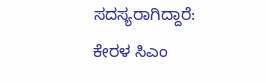ಸದಸ್ಯರಾಗಿದ್ದಾರೆ: ಕೇರಳ ಸಿಎಂ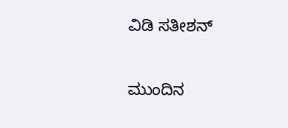ವಿಡಿ ಸತೀಶನ್‌

ಮುಂದಿನ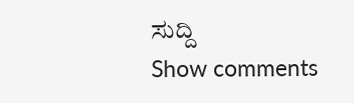ಸುದ್ದಿ
Show comments